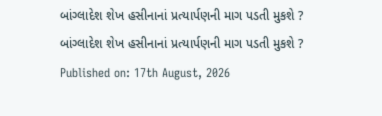બાંગ્લાદેશ શેખ હસીનાનાં પ્રત્યાર્પણની માગ પડતી મુકશે ?
બાંગ્લાદેશ શેખ હસીનાનાં પ્રત્યાર્પણની માગ પડતી મુકશે ?
Published on: 17th August, 2026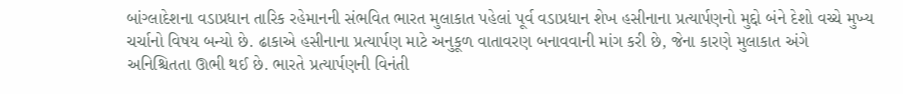બાંગ્લાદેશના વડાપ્રધાન તારિક રહેમાનની સંભવિત ભારત મુલાકાત પહેલાં પૂર્વ વડાપ્રધાન શેખ હસીનાના પ્રત્યાર્પણનો મુદ્દો બંને દેશો વચ્ચે મુખ્ય ચર્ચાનો વિષય બન્યો છે. ઢાકાએ હસીનાના પ્રત્યાર્પણ માટે અનુકૂળ વાતાવરણ બનાવવાની માંગ કરી છે, જેના કારણે મુલાકાત અંગે અનિશ્ચિતતા ઊભી થઈ છે. ભારતે પ્રત્યાર્પણની વિનંતી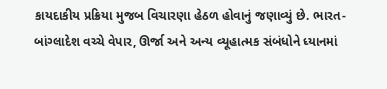કાયદાકીય પ્રક્રિયા મુજબ વિચારણા હેઠળ હોવાનું જણાવ્યું છે. ભારત-બાંગ્લાદેશ વચ્ચે વેપાર, ઊર્જા અને અન્ય વ્યૂહાત્મક સંબંધોને ધ્યાનમાં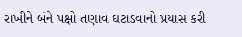રાખીને બંને પક્ષો તણાવ ઘટાડવાનો પ્રયાસ કરી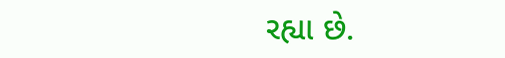રહ્યા છે.